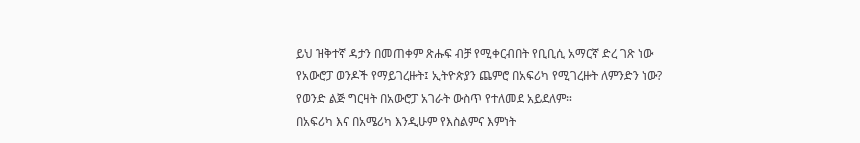ይህ ዝቅተኛ ዳታን በመጠቀም ጽሑፍ ብቻ የሚቀርብበት የቢቢሲ አማርኛ ድረ ገጽ ነው
የአውሮፓ ወንዶች የማይገረዙት፤ ኢትዮጵያን ጨምሮ በአፍሪካ የሚገረዙት ለምንድን ነው?
የወንድ ልጅ ግርዛት በአውሮፓ አገራት ውስጥ የተለመደ አይደለም።
በአፍሪካ እና በአሜሪካ እንዲሁም የእስልምና እምነት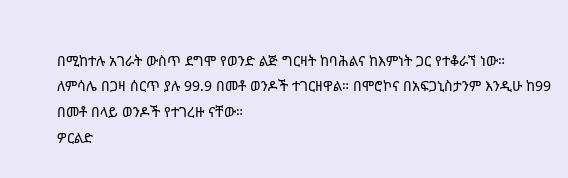በሚከተሉ አገራት ውስጥ ደግሞ የወንድ ልጅ ግርዛት ከባሕልና ከእምነት ጋር የተቆራኘ ነው።
ለምሳሌ በጋዛ ሰርጥ ያሉ 99.9 በመቶ ወንዶች ተገርዘዋል። በሞሮኮና በአፍጋኒስታንም እንዲሁ ከ99 በመቶ በላይ ወንዶች የተገረዙ ናቸው።
ዎርልድ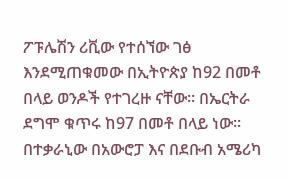ፖፑሌሽን ሪቪው የተሰኘው ገፅ እንደሚጠቁመው በኢትዮጵያ ከ92 በመቶ በላይ ወንዶች የተገረዙ ናቸው። በኤርትራ ደግሞ ቁጥሩ ከ97 በመቶ በላይ ነው።
በተቃራኒው በአውሮፓ እና በደቡብ አሜሪካ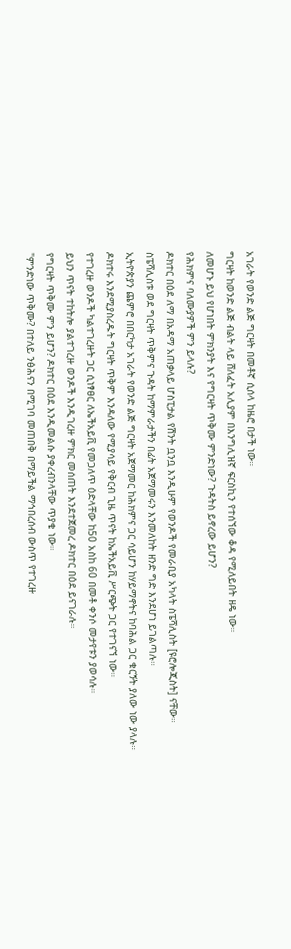አገራት የወንድ ልጅ ግርዛት በመቶኛ ሲሰላ ከዜሮ በታች ነው።
ግርዛት ከወንድ ልጅ ብልት ላይ ሸለፈት አሊያም በእንግሊዝኛ ፍርስኪን የተሰኘው ቆዳ የሚለይበት ዘዴ ነው።
ለመሆኑ ይህ የሆነበት ምክንያት እና የግርዛት ጥቅሙ ምንድነው? ጉዳትስ ይኖረው ይሆን?
የሕክምና ባለሙያዎች ምን ይላሉ?
ዶክተር በዕደ ለማ በአዳማ አጠቃላይ ሆስፒታል የሽንት ቧንቧ እንዲሁም የወንዶች የመራቢያ አካላት ስፔሻሊስት [ዩሮሎጂስት] ናቸው።
ስፔሻሊስቱ ወደ ግርዛት ጥቅምና ጉዳት ከማምራታችን በፊት አጀማመሩን እንመለከት ዘንድ ግድ እንደሆነ ይገልጣሉ።
ኢትዮጵያን ጨምሮ በበርካታ አገራት የወንድ ልጅ ግርዛት አጀማመር ከሕክምና ጋር ሳይሆን ከሃይማኖትና ከባሕል ጋር ቁርኝት ያለው ነው ያላሉ።
ዶክተሩ እንደሚያስረዱት ግርዛት ጥቅም እንዳለው የሚያሳይ የቅርብ ጊዜ ጥናት ከኤችአይቪ ሥርጭት ጋር የተገናኘ ነው።
የተገረዙ ወንዶች ካልተገረዙት ጋር ሲነፃፀር ለኤችአይቪ የመጋለጥ ዕድላቸው ከ50 አስከ 60 በመቶ ቀንሶ መታየቱን ያወሳሉ።
ይህን ጥናት ተከትሎ ያልተገረዙ ወንዶች እንዲገረዙ ምክር መሰጠት እንደተጀመረ ዶክተር በዕደ ይናገራሉ።
የግርዛት ጥቅሙ ምን ይሆን? ዶክተር በዕደ እንዲመልሱ ያቀረብንላቸው ጥያቄ ነው።
"ምንድነው ጥቅሙ? በተለይ ንፅሕናን በሚገባ መጠበቅ በማይችል ማኅበረሰብ ውስጥ የተገረዙ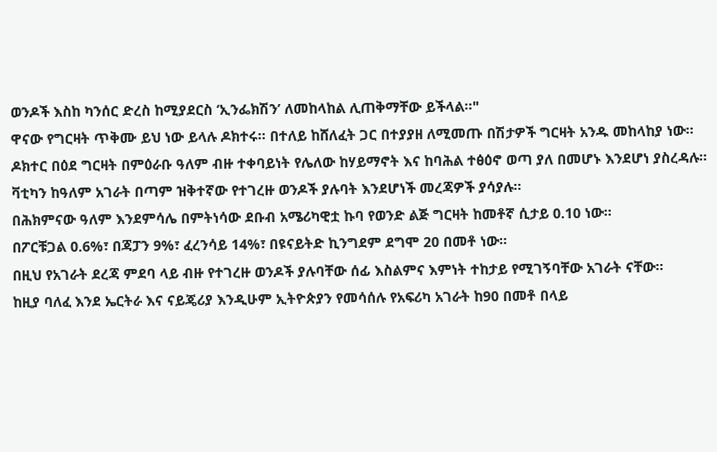ወንዶች እስከ ካንሰር ድረስ ከሚያደርስ ‘ኢንፌክሽን’ ለመከላከል ሊጠቅማቸው ይችላል።"
ዋናው የግርዛት ጥቅሙ ይህ ነው ይላሉ ዶክተሩ። በተለይ ከሸለፈት ጋር በተያያዘ ለሚመጡ በሽታዎች ግርዛት አንዱ መከላከያ ነው።
ዶክተር በዕደ ግርዛት በምዕራቡ ዓለም ብዙ ተቀባይነት የሌለው ከሃይማኖት እና ከባሕል ተፅዕኖ ወጣ ያለ በመሆኑ እንደሆነ ያስረዳሉ።
ቫቲካን ከዓለም አገራት በጣም ዝቅተኛው የተገረዙ ወንዶች ያሉባት እንደሆነች መረጃዎች ያሳያሉ።
በሕክምናው ዓለም እንደምሳሌ በምትነሳው ደቡብ አሜሪካዊቷ ኩባ የወንድ ልጅ ግርዛት ከመቶኛ ሲታይ 0.10 ነው።
በፖርቹጋል 0.6%፣ በጃፓን 9%፣ ፈረንሳይ 14%፣ በዩናይትድ ኪንግደም ደግሞ 20 በመቶ ነው።
በዚህ የአገራት ደረጃ ምደባ ላይ ብዙ የተገረዙ ወንዶች ያሉባቸው ሰፊ እስልምና እምነት ተከታይ የሚገኝባቸው አገራት ናቸው።
ከዚያ ባለፈ እንደ ኤርትራ እና ናይጄሪያ እንዲሁም ኢትዮጵያን የመሳሰሉ የአፍሪካ አገራት ከ90 በመቶ በላይ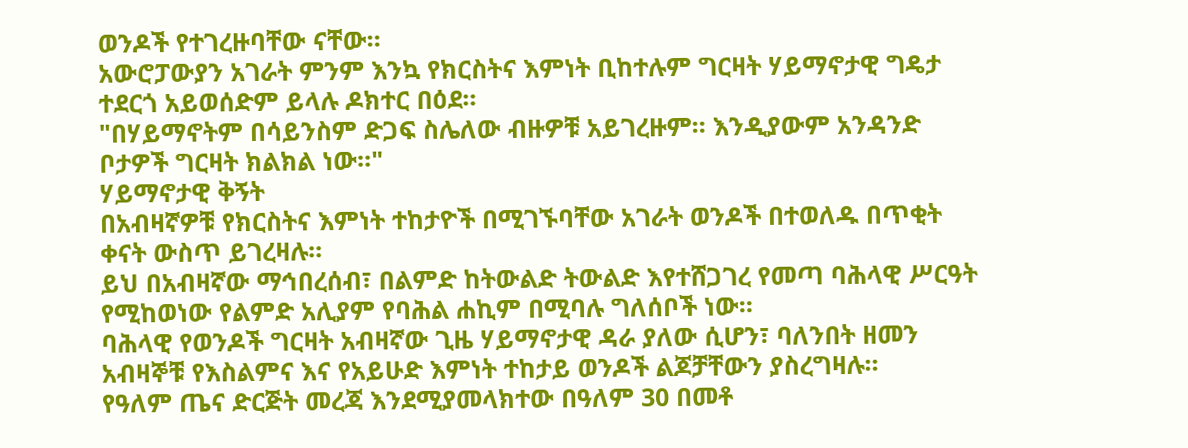ወንዶች የተገረዙባቸው ናቸው።
አውሮፓውያን አገራት ምንም እንኳ የክርስትና እምነት ቢከተሉም ግርዛት ሃይማኖታዊ ግዴታ ተደርጎ አይወሰድም ይላሉ ዶክተር በዕደ።
"በሃይማኖትም በሳይንስም ድጋፍ ስሌለው ብዙዎቹ አይገረዙም። እንዲያውም አንዳንድ ቦታዎች ግርዛት ክልክል ነው።"
ሃይማኖታዊ ቅኝት
በአብዛኛዎቹ የክርስትና እምነት ተከታዮች በሚገኙባቸው አገራት ወንዶች በተወለዱ በጥቂት ቀናት ውስጥ ይገረዛሉ።
ይህ በአብዛኛው ማኅበረሰብ፣ በልምድ ከትውልድ ትውልድ እየተሸጋገረ የመጣ ባሕላዊ ሥርዓት የሚከወነው የልምድ አሊያም የባሕል ሐኪም በሚባሉ ግለሰቦች ነው።
ባሕላዊ የወንዶች ግርዛት አብዛኛው ጊዜ ሃይማኖታዊ ዳራ ያለው ሲሆን፣ ባለንበት ዘመን አብዛኞቹ የእስልምና እና የአይሁድ እምነት ተከታይ ወንዶች ልጆቻቸውን ያስረግዛሉ።
የዓለም ጤና ድርጅት መረጃ እንደሚያመላክተው በዓለም 30 በመቶ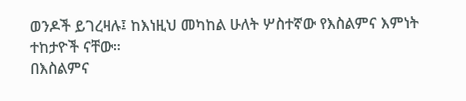ወንዶች ይገረዛሉ፤ ከእነዚህ መካከል ሁለት ሦስተኛው የእስልምና እምነት ተከታዮች ናቸው።
በእስልምና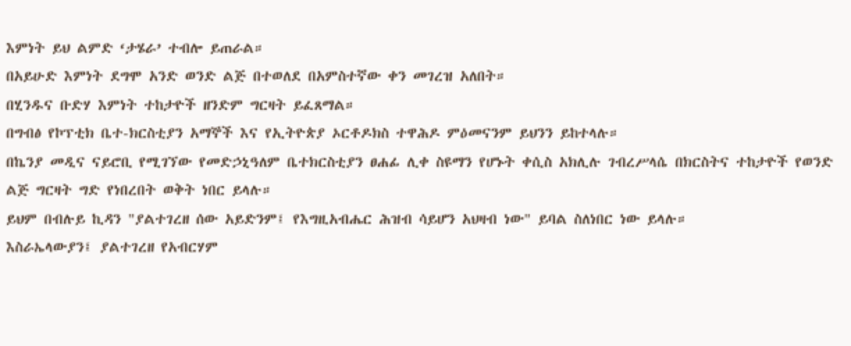እምነት ይህ ልምድ ‘ታሄራ’ ተብሎ ይጠራል።
በአይሁድ እምነት ደግሞ አንድ ወንድ ልጅ በተወለደ በአምስተኛው ቀን መገረዝ አለበት።
በሂንዱና ቡድሃ እምነት ተከታዮች ዘንድም ግርዛት ይፈጸማል።
በግብፅ የኮፕቲክ ቤተ-ክርስቲያን አማኞች እና የኢትዮጵያ ኦርቶዶክስ ተዋሕዶ ምዕመናንም ይህንን ይከተላሉ።
በኬንያ መዲና ናይሮቢ የሚገኘው የመድኃኒዓለም ቤተክርስቲያን ፀሐፊ ሊቀ ስዩማን የሆኑት ቀሲስ አክሊሉ ገብረሥላሴ በክርስትና ተከታዮች የወንድ ልጅ ግርዛት ግድ የነበረበት ወቅት ነበር ይላሉ።
ይህም በብሉይ ኪዳን "ያልተገረዘ ሰው አይድንም፤ የእግዚአብሔር ሕዝብ ሳይሆን አህዛብ ነው" ይባል ስለነበር ነው ይላሉ።
እስራኤላውያን፤ ያልተገረዘ የአብርሃም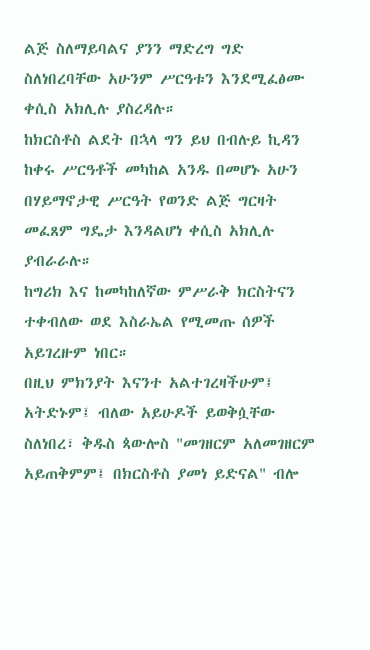ልጅ ስለማይባልና ያንን ማድረግ ግድ ስለነበረባቸው አሁንም ሥርዓቱን እንደሚፈፅሙ ቀሲስ አክሊሉ ያስረዳሉ።
ከክርስቶስ ልደት በኋላ ግን ይህ በብሉይ ኪዳን ከቀሩ ሥርዓቶች መካከል አንዱ በመሆኑ አሁን በሃይማኖታዊ ሥርዓት የወንድ ልጅ ግርዛት መፈጸም ግዴታ እንዳልሆነ ቀሲስ አክሊሉ ያብራራሉ።
ከግሪክ እና ከመካከለኛው ምሥራቅ ክርስትናን ተቀብለው ወደ እስራኤል የሚመጡ ሰዎች አይገረዙም ነበር።
በዚህ ምክንያት እናንተ አልተገረዛችሁም፤ አትድኑም፤ ብለው አይሁዶች ይወቅሷቸው ስለነበረ፣ ቅዱስ ጳውሎስ "መገዘርም አለመገዘርም አይጠቅምም፤ በክርስቶስ ያመነ ይድናል" ብሎ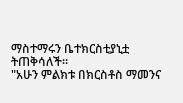ማስተማሩን ቤተክርስቲያኒቷ ትጠቅሳለች።
"አሁን ምልክቱ በክርስቶስ ማመንና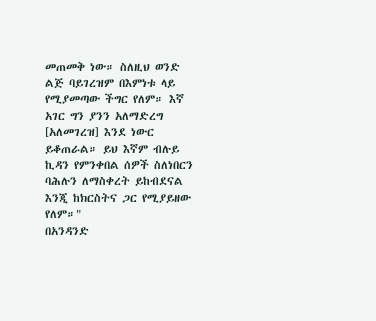መጠመቅ ነው። ስለዚህ ወንድ ልጅ ባይገረዝም በእምነቱ ላይ የሚያመጣው ችግር የለም። እኛ አገር ግን ያንን አለማድረግ [አለመገረዝ] እንደ ነውር ይቆጠራል። ይህ እኛም ብሉይ ኪዳን የምንቀበል ሰዎች ስለነበርን ባሕሉን ለማስቀረት ይከብደናል እንጂ ከክርስትና ጋር የሚያይዘው የለም።"
በአንዳንድ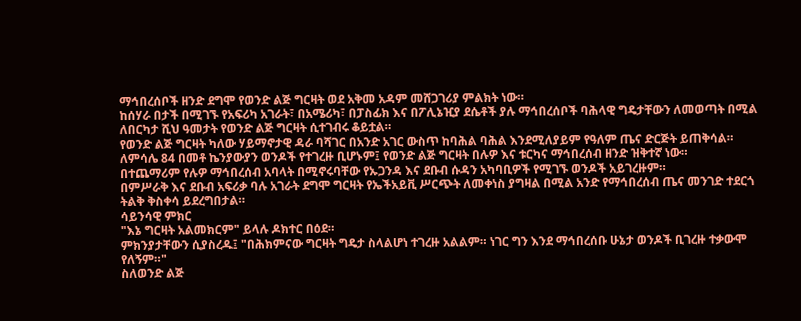ማኅበረሰቦች ዘንድ ደግሞ የወንድ ልጅ ግርዛት ወደ አቅመ አዳም መሸጋገሪያ ምልክት ነው።
ከሰሃራ በታች በሚገኙ የአፍሪካ አገራት፣ በአሜሪካ፣ በፓስፊክ እና በፖሊኔዢያ ደሴቶች ያሉ ማኅበረሰቦች ባሕላዊ ግዴታቸውን ለመወጣት በሚል ለበርካታ ሺህ ዓመታት የወንድ ልጅ ግርዛት ሲተገብሩ ቆይቷል።
የወንድ ልጅ ግርዛት ካለው ሃይማኖታዊ ዳራ ባሻገር በአንድ አገር ውስጥ ከባሕል ባሕል እንደሚለያይም የዓለም ጤና ድርጅት ይጠቅሳል።
ለምሳሌ 84 በመቶ ኬንያውያን ወንዶች የተገረዙ ቢሆኑም፤ የወንድ ልጅ ግርዛት በሉዎ እና ቱርካና ማኅበረሰብ ዘንድ ዝቅተኛ ነው።
በተጨማሪም የሉዎ ማኅበረሰብ አባላት በሚኖሩባቸው የኡጋንዳ እና ደቡብ ሱዳን አካባቢዎች የሚገኙ ወንዶች አይገረዙም።
በምሥራቅ እና ደቡብ አፍሪቃ ባሉ አገራት ደግሞ ግርዛት የኤችአይቪ ሥርጭት ለመቀነስ ያግዛል በሚል አንድ የማኅበረሰብ ጤና መንገድ ተደርጎ ትልቅ ቅስቀሳ ይደረግበታል።
ሳይንሳዊ ምክር
"እኔ ግርዛት አልመክርም" ይላሉ ዶክተር በዕደ።
ምክንያታቸውን ሲያስረዱ፤ "በሕክምናው ግርዛት ግዴታ ስላልሆነ ተገረዙ አልልም። ነገር ግን እንደ ማኅበረሰቡ ሁኔታ ወንዶች ቢገረዙ ተቃውሞ የለኝም።"
ስለወንድ ልጅ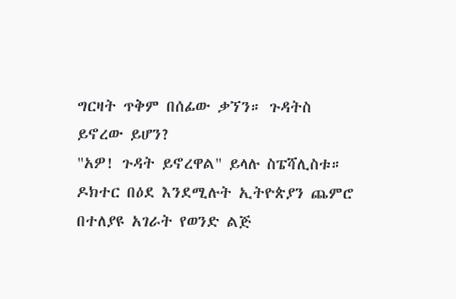ግርዛት ጥቅም በሰፊው ቃኘን። ጉዳትስ ይኖረው ይሆን?
"አዎ! ጉዳት ይኖረዋል" ይላሉ ስፔሻሊስቱ።
ዶክተር በዕደ እንደሚሉት ኢትዮጵያን ጨምሮ በተለያዩ አገራት የወንድ ልጅ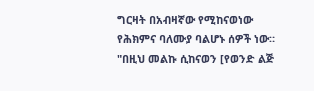ግርዛት በአብዛኛው የሚከናወነው የሕክምና ባለሙያ ባልሆኑ ሰዎች ነው።
"በዚህ መልኩ ሲከናወን [የወንድ ልጅ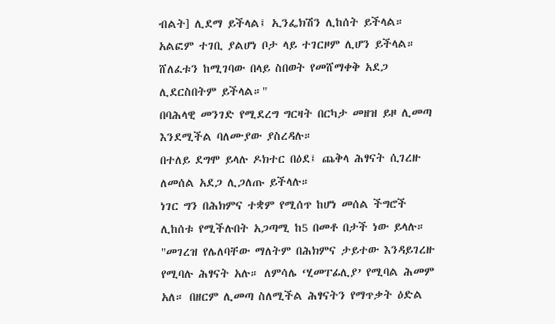ብልት] ሊደማ ይችላል፤ ኢንፌክሽን ሊከሰት ይችላል። አልፎም ተገቢ ያልሆነ ቦታ ላይ ተገርዞም ሊሆን ይችላል። ሸለፈቱን ከሚገባው በላይ ስበወት የመሸማቀቅ አደጋ ሊደርስበትም ይችላል።"
በባሕላዊ መንገድ የሚደረግ ግርዛት በርካታ መዘዝ ይዞ ሊመጣ እንደሚችል ባለሙያው ያስረዳሉ።
በተለይ ደግሞ ይላሉ ዶክተር በዕደ፤ ጨቅላ ሕፃናት ሲገረዙ ለመሰል አደጋ ሊጋለጡ ይችላሉ።
ነገር ግን በሕክምና ተቋም የሚሰጥ ከሆነ መሰል ችግሮች ሊከሰቱ የሚችሉበት አጋጣሚ ከ5 በመቶ በታች ነው ይላሉ።
"መገረዝ የሌለባቸው ማለትም በሕክምና ታይተው እንዳይገረዙ የሚባሉ ሕፃናት አሉ። ለምሳሌ ‘ሂመፐፊሊያ’ የሚባል ሕመም አለ። በዘርም ሊመጣ ስለሚችል ሕፃናትን የማጥቃት ዕድል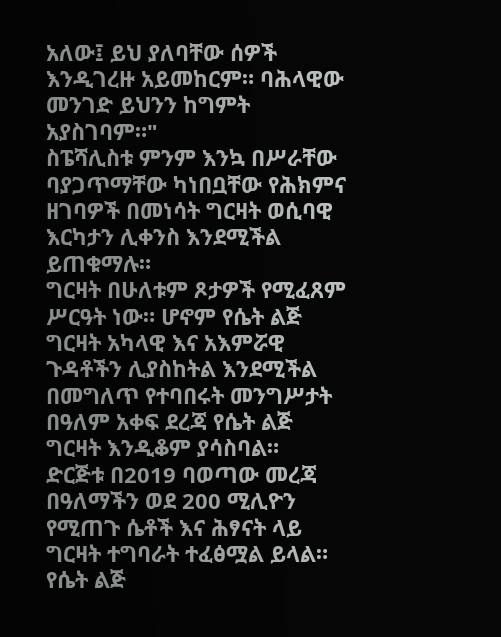አለው፤ ይህ ያለባቸው ሰዎች እንዲገረዙ አይመከርም። ባሕላዊው መንገድ ይህንን ከግምት አያስገባም።"
ስፔሻሊስቱ ምንም እንኳ በሥራቸው ባያጋጥማቸው ካነበቧቸው የሕክምና ዘገባዎች በመነሳት ግርዛት ወሲባዊ እርካታን ሊቀንስ እንደሚችል ይጠቁማሉ።
ግርዛት በሁለቱም ጾታዎች የሚፈጸም ሥርዓት ነው። ሆኖም የሴት ልጅ ግርዛት አካላዊ እና አእምሯዊ ጉዳቶችን ሊያስከትል እንደሚችል በመግለጥ የተባበሩት መንግሥታት በዓለም አቀፍ ደረጃ የሴት ልጅ ግርዛት እንዲቆም ያሳስባል።
ድርጅቱ በ2019 ባወጣው መረጃ በዓለማችን ወደ 200 ሚሊዮን የሚጠጉ ሴቶች እና ሕፃናት ላይ ግርዛት ተግባራት ተፈፅሟል ይላል።
የሴት ልጅ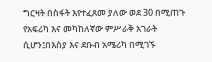ግርዛት በስፋት እየተፈጸመ ያለው ወደ 30 በሚጠጉ የአፍሪካ እና መካከለኛው ምሥራቅ አገራት ሲሆን፤በእስያ እና ደቡብ አሜሪካ በሚገኙ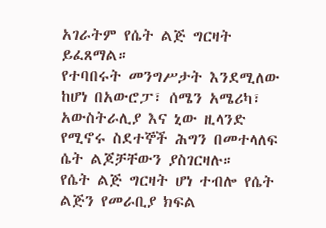አገራትም የሴት ልጅ ግርዛት ይፈጸማል።
የተባበሩት መንግሥታት እንደሚለው ከሆነ በአውሮፓ፣ ሰሜን አሜሪካ፣ አውስትራሊያ እና ኒው ዚላንድ የሚኖሩ ስደተኞች ሕግን በመተላለፍ ሴት ልጆቻቸውን ያስገርዛሉ።
የሴት ልጅ ግርዛት ሆነ ተብሎ የሴት ልጅን የመራቢያ ክፍል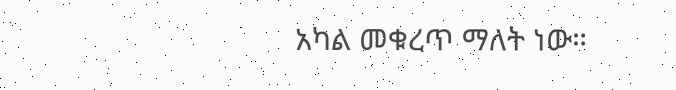አካል መቁረጥ ማለት ነው።